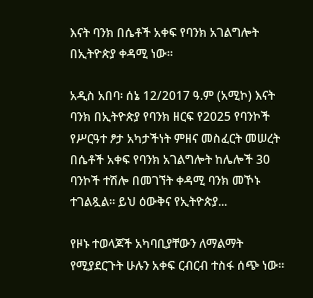እናት ባንክ በሴቶች አቀፍ የባንክ አገልግሎት በኢትዮጵያ ቀዳሚ ነው።

አዲስ አበባ፡ ሰኔ 12/2017 ዓ.ም (አሚኮ) እናት ባንክ በኢትዮጵያ የባንክ ዘርፍ የ2025 የባንኮች የሥርዓተ ፆታ አካታችነት ምዘና መስፈርት መሠረት በሴቶች አቀፍ የባንክ አገልግሎት ከሌሎች 30 ባንኮች ተሽሎ በመገኘት ቀዳሚ ባንክ መኾኑ ተገልጿል። ይህ ዕውቅና የኢትዮጵያ...

የዞኑ ተወላጆች አካባቢያቸውን ለማልማት የሚያደርጉት ሁሉን አቀፍ ርብርብ ተስፋ ሰጭ ነው።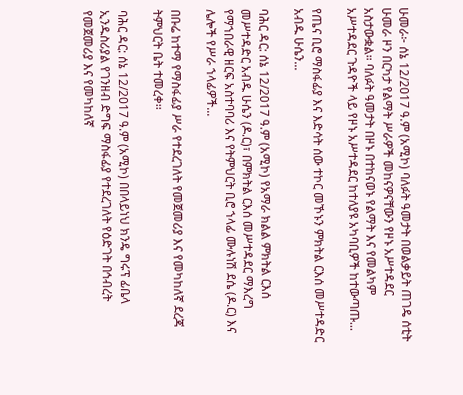ሁመራ፦ ሰኔ 12/2017 ዓ.ም (አሚኮ) ባለፉት ዓመታት በወልቃይት ጠገዴ ሰቲት ሁመራ ዞን በርካታ የልማት ሥራዎች መከናዎናቸውን የዞኑ አሥተዳደር አስታውቋል። ባለፉት ዓመታት በዞኑ በተከናወኑ የልማት እና የመልካም አሥተዳደር ጉዳዮች ላይ የዞኑ አሥተዳደር ከተለያዩ አካባቢዎች ከተውጣጡ...

የጤና ቢሮ ማስፋፊያ እና እድሳት ሰው ተኮር መኾኑን ምክትል ርእሰ መሥተዳድር አብዱ ሁሴን...

ባሕር ዳር: ሰኔ 12/2017 ዓ.ም (አሚኮ) የአማራ ክልል ምክትል ርእሰ መሥተዳድር አብዱ ሁሴን (ዶ.ር)፣ በምክትል ርእሰ መሥተዳደር ማእረግ የማኀበራዊ ዘርፍ አስተባባሪ እና የትምህርት ቢሮ ኀላፊ ሙሉነሽ ደሴ (ዶ.ር) እና ሌሎች የሥራ ኀላፊዎች...

በቡሬ ከተማ የማስፋፊያ ሥራ የተደረገለት የመጀመሪያ እና የመካከለኛ ደረጃ ትምህርት ቤት ተመረቀ፡፡

ባሕር ዳር: ሰኔ 12/2017 ዓ.ም (አሚኮ) በበላይነህ ክንዴ ግሩፕ ፊቤላ ኢንዱስሪያል የገንዘብ ድግፍ ማስፋፊያ የተደረገለት የዕድገት በኅብረት የመጀመሪያ እና የመካከለኛ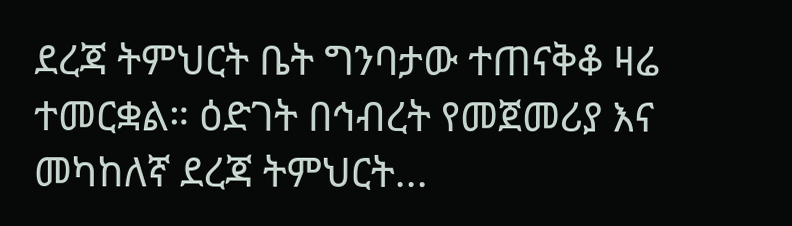ደረጃ ትምህርት ቤት ግንባታው ተጠናቅቆ ዛሬ ተመርቋል። ዕድገት በኅብረት የመጀመሪያ እና መካከለኛ ደረጃ ትምህርት...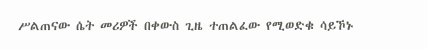ሥልጠናው ሴት መሪዎች በቀውስ ጊዜ ተጠልፈው የሚወድቁ ሳይኾኑ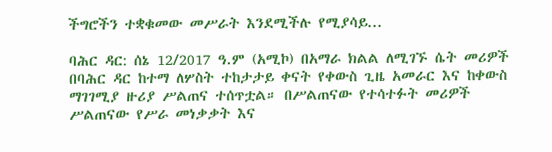ችግሮችን ተቋቁመው መሥራት እንደሚችሉ የሚያሳይ...

ባሕር ዳር: ሰኔ 12/2017 ዓ.ም (አሚኮ) በአማራ ክልል ለሚገኙ ሴት መሪዎች በባሕር ዳር ከተማ ለሦስት ተከታታይ ቀናት የቀውስ ጊዜ አመራር እና ከቀውስ ማገገሚያ ዙሪያ ሥልጠና ተሰጥቷል። በሥልጠናው የተሳተፉት መሪዎች ሥልጠናው የሥራ መነቃቃት እና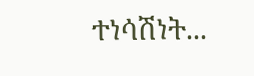ተነሳሽነት...